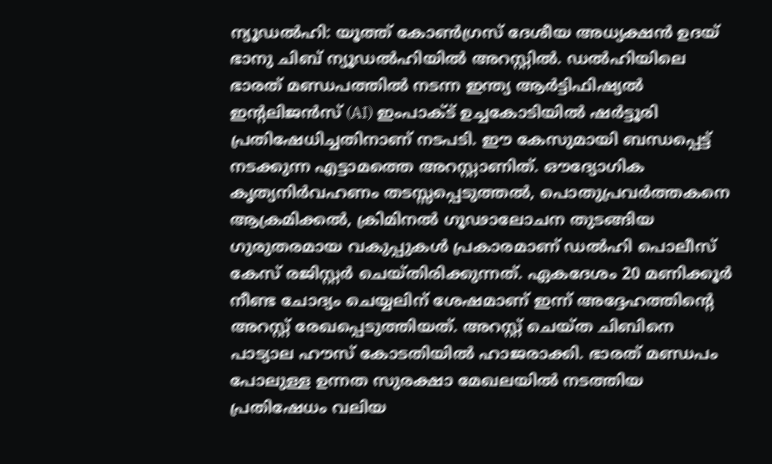ന്യൂഡൽഹി: യൂത്ത് കോൺഗ്രസ് ദേശീയ അധ്യക്ഷൻ ഉദയ് ഭാനു ചിബ് ന്യൂഡൽഹിയിൽ അറസ്റ്റിൽ. ഡൽഹിയിലെ ഭാരത് മണ്ഡപത്തിൽ നടന്ന ഇന്ത്യ ആർട്ടിഫിഷ്യൽ ഇന്റലിജൻസ് (AI) ഇംപാക്ട് ഉച്ചകോടിയിൽ ഷർട്ടൂരി പ്രതിഷേധിച്ചതിനാണ് നടപടി. ഈ കേസുമായി ബന്ധപ്പെട്ട് നടക്കുന്ന എട്ടാമത്തെ അറസ്റ്റാണിത്. ഔദ്യോഗിക കൃത്യനിർവഹണം തടസ്സപ്പെടുത്തൽ, പൊതുപ്രവർത്തകനെ ആക്രമിക്കൽ, ക്രിമിനൽ ഗൂഢാലോചന തുടങ്ങിയ ഗുരുതരമായ വകുപ്പുകൾ പ്രകാരമാണ് ഡൽഹി പൊലീസ് കേസ് രജിസ്റ്റർ ചെയ്തിരിക്കുന്നത്. ഏകദേശം 20 മണിക്കൂർ നീണ്ട ചോദ്യം ചെയ്യലിന് ശേഷമാണ് ഇന്ന് അദ്ദേഹത്തിൻ്റെ അറസ്റ്റ് രേഖപ്പെടുത്തിയത്. അറസ്റ്റ് ചെയ്ത ചിബിനെ പാട്യാല ഹൗസ് കോടതിയിൽ ഹാജരാക്കി. ഭാരത് മണ്ഡപം പോലുള്ള ഉന്നത സുരക്ഷാ മേഖലയിൽ നടത്തിയ പ്രതിഷേധം വലിയ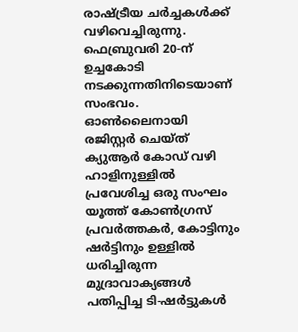രാഷ്ട്രീയ ചർച്ചകൾക്ക് വഴിവെച്ചിരുന്നു.
ഫെബ്രുവരി 20-ന് ഉച്ചകോടി നടക്കുന്നതിനിടെയാണ് സംഭവം. ഓൺലൈനായി രജിസ്റ്റർ ചെയ്ത് ക്യുആർ കോഡ് വഴി ഹാളിനുള്ളിൽ പ്രവേശിച്ച ഒരു സംഘം യൂത്ത് കോൺഗ്രസ് പ്രവർത്തകർ, കോട്ടിനും ഷർട്ടിനും ഉള്ളിൽ ധരിച്ചിരുന്ന മുദ്രാവാക്യങ്ങൾ പതിപ്പിച്ച ടി-ഷർട്ടുകൾ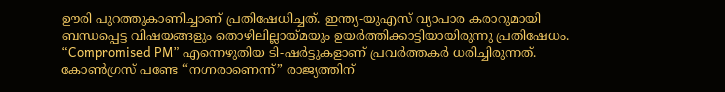ഊരി പുറത്തുകാണിച്ചാണ് പ്രതിഷേധിച്ചത്. ഇന്ത്യ-യുഎസ് വ്യാപാര കരാറുമായി ബന്ധപ്പെട്ട വിഷയങ്ങളും തൊഴിലില്ലായ്മയും ഉയർത്തിക്കാട്ടിയായിരുന്നു പ്രതിഷേധം. “Compromised PM” എന്നെഴുതിയ ടി-ഷർട്ടുകളാണ് പ്രവർത്തകർ ധരിച്ചിരുന്നത്.
കോൺഗ്രസ് പണ്ടേ “നഗ്നരാണെന്ന്” രാജ്യത്തിന്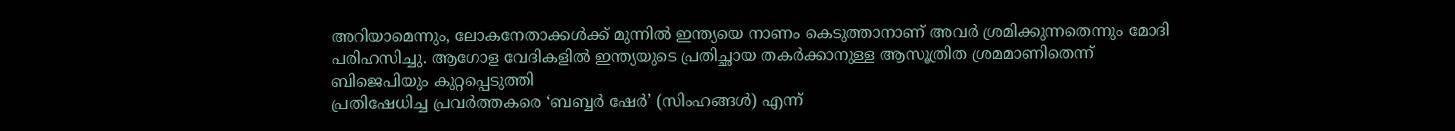അറിയാമെന്നും, ലോകനേതാക്കൾക്ക് മുന്നിൽ ഇന്ത്യയെ നാണം കെടുത്താനാണ് അവർ ശ്രമിക്കുന്നതെന്നും മോദി പരിഹസിച്ചു. ആഗോള വേദികളിൽ ഇന്ത്യയുടെ പ്രതിച്ഛായ തകർക്കാനുള്ള ആസൂത്രിത ശ്രമമാണിതെന്ന് ബിജെപിയും കുറ്റപ്പെടുത്തി
പ്രതിഷേധിച്ച പ്രവർത്തകരെ ‘ബബ്ബർ ഷേർ’ (സിംഹങ്ങൾ) എന്ന്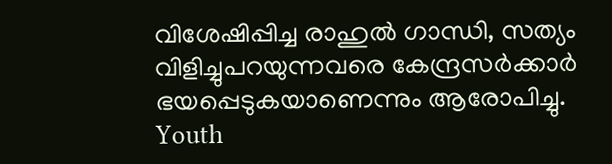വിശേഷിപ്പിച്ച രാഹുൽ ഗാന്ധി, സത്യം വിളിച്ചുപറയുന്നവരെ കേന്ദ്രസർക്കാർ ഭയപ്പെടുകയാണെന്നും ആരോപിച്ചു.
Youth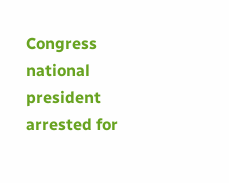Congress national president arrested for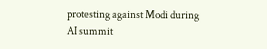protesting against Modi during AI summit